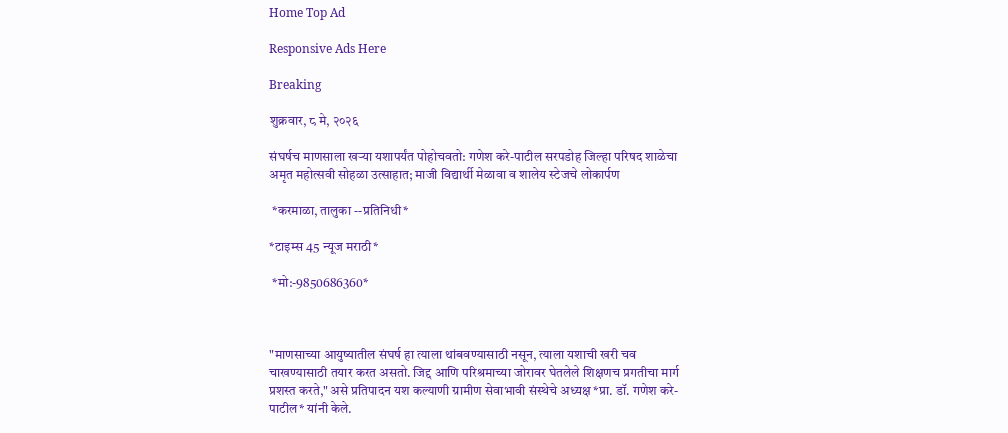Home Top Ad

Responsive Ads Here

Breaking

शुक्रवार, ८ मे, २०२६

संघर्षच माणसाला खऱ्या यशापर्यंत पोहोचवतो: गणेश करे-पाटील सरपडोह जिल्हा परिषद शाळेचा अमृत महोत्सवी सोहळा उत्साहात; माजी विद्यार्थी मेळावा व शालेय स्टेजचे लोकार्पण

 *करमाळा, तालुका --प्रतिनिधी*

*टाइम्स 45 न्यूज मराठी*

 *मो:-9850686360*



"माणसाच्या आयुष्यातील संघर्ष हा त्याला थांबवण्यासाठी नसून, त्याला यशाची खरी चव चाखण्यासाठी तयार करत असतो. जिद्द आणि परिश्रमाच्या जोरावर घेतलेले शिक्षणच प्रगतीचा मार्ग प्रशस्त करते," असे प्रतिपादन यश कल्याणी ग्रामीण सेवाभावी संस्थेचे अध्यक्ष *प्रा. डॉ. गणेश करे-पाटील* यांनी केले.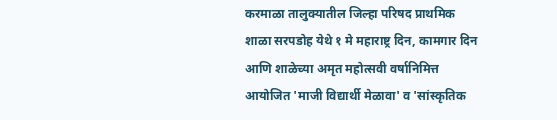करमाळा तालुक्यातील जिल्हा परिषद प्राथमिक शाळा सरपडोह येथे १ मे महाराष्ट्र दिन, कामगार दिन आणि शाळेच्या अमृत महोत्सवी वर्षानिमित्त आयोजित 'माजी विद्यार्थी मेळावा' व 'सांस्कृतिक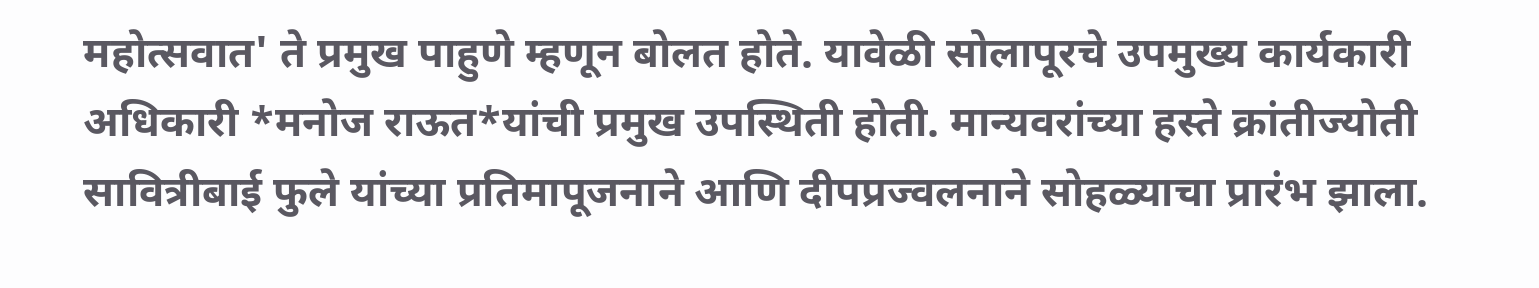महोत्सवात' ते प्रमुख पाहुणे म्हणून बोलत होते. यावेळी सोलापूरचे उपमुख्य कार्यकारी अधिकारी *मनोज राऊत*यांची प्रमुख उपस्थिती होती. मान्यवरांच्या हस्ते क्रांतीज्योती सावित्रीबाई फुले यांच्या प्रतिमापूजनाने आणि दीपप्रज्वलनाने सोहळ्याचा प्रारंभ झाला.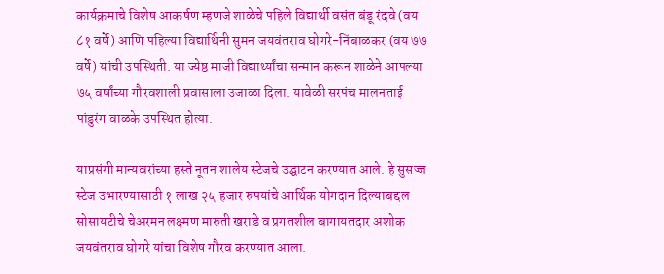कार्यक्रमाचे विशेष आकर्षण म्हणजे शाळेचे पहिले विद्यार्थी वसंत बंडू रंदवे (वय ८१ वर्षे) आणि पहिल्या विद्यार्थिनी सुमन जयवंतराव घोगरे-निंबाळकर (वय ७७ वर्षे) यांची उपस्थिती. या ज्येष्ठ माजी विद्यार्थ्यांचा सन्मान करून शाळेने आपल्या ७५ वर्षांच्या गौरवशाली प्रवासाला उजाळा दिला. यावेळी सरपंच मालनताई पांडुरंग वाळके उपस्थित होत्या.

याप्रसंगी मान्यवरांच्या हस्ते नूतन शालेय स्टेजचे उद्घाटन करण्यात आले. हे सुसज्ज स्टेज उभारण्यासाठी १ लाख २५ हजार रुपयांचे आर्थिक योगदान दिल्याबद्दल सोसायटीचे चेअरमन लक्ष्मण मारुती खराडे व प्रगतशील बागायतदार अशोक जयवंतराव घोगरे यांचा विशेष गौरव करण्यात आला.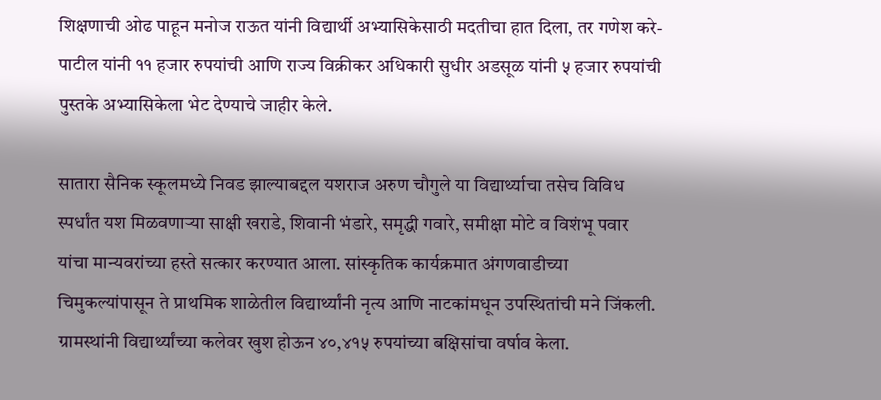शिक्षणाची ओढ पाहून मनोज राऊत यांनी विद्यार्थी अभ्यासिकेसाठी मदतीचा हात दिला, तर गणेश करे-पाटील यांनी ११ हजार रुपयांची आणि राज्य विक्रीकर अधिकारी सुधीर अडसूळ यांनी ५ हजार रुपयांची पुस्तके अभ्यासिकेला भेट देण्याचे जाहीर केले.

सातारा सैनिक स्कूलमध्ये निवड झाल्याबद्दल यशराज अरुण चौगुले या विद्यार्थ्याचा तसेच विविध स्पर्धांत यश मिळवणाऱ्या साक्षी खराडे, शिवानी भंडारे, समृद्धी गवारे, समीक्षा मोटे व विशंभू पवार यांचा मान्यवरांच्या हस्ते सत्कार करण्यात आला. सांस्कृतिक कार्यक्रमात अंगणवाडीच्या चिमुकल्यांपासून ते प्राथमिक शाळेतील विद्यार्थ्यांनी नृत्य आणि नाटकांमधून उपस्थितांची मने जिंकली. ग्रामस्थांनी विद्यार्थ्यांच्या कलेवर खुश होऊन ४०,४१५ रुपयांच्या बक्षिसांचा वर्षाव केला.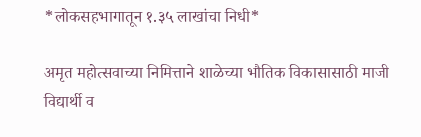*लोकसहभागातून १.३५ लाखांचा निधी*

अमृत महोत्सवाच्या निमित्ताने शाळेच्या भौतिक विकासासाठी माजी विद्यार्थी व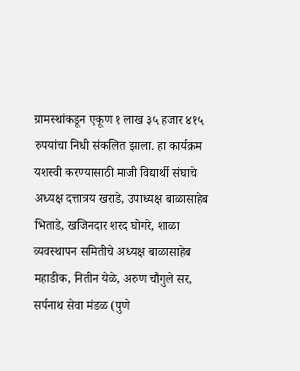ग्रामस्थांकडून एकूण १ लाख ३५ हजार ४१५ रुपयांचा निधी संकलित झाला. हा कार्यक्रम यशस्वी करण्यासाठी माजी विद्यार्थी संघाचे अध्यक्ष दत्तात्रय खराडे, उपाध्यक्ष बाळासाहेब भिताडे, खजिनदार शरद घोगरे, शाळा व्यवस्थापन समितीचे अध्यक्ष बाळासाहेब महाडीक, नितीन येळे, अरुण चौगुले सर, सर्पनाथ सेवा मंडळ (पुणे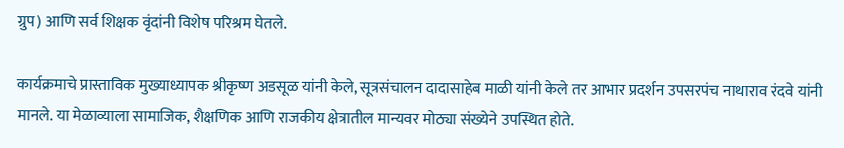ग्रुप) आणि सर्व शिक्षक वृंदांनी विशेष परिश्रम घेतले.

कार्यक्रमाचे प्रास्ताविक मुख्याध्यापक श्रीकृष्ण अडसूळ यांनी केले, सूत्रसंचालन दादासाहेब माळी यांनी केले तर आभार प्रदर्शन उपसरपंच नाथाराव रंदवे यांनी मानले. या मेळाव्याला सामाजिक, शैक्षणिक आणि राजकीय क्षेत्रातील मान्यवर मोठ्या संख्येने उपस्थित होते.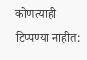कोणत्याही टिप्पण्‍या नाहीत: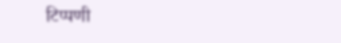टिप्पणी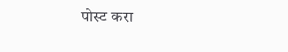पोस्ट करा